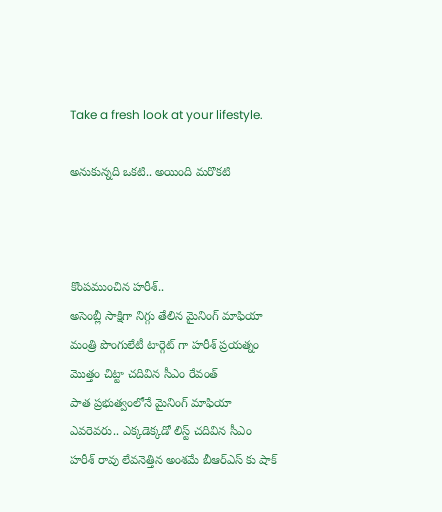Take a fresh look at your lifestyle.

అనుకున్నది ఒకటి.. అయింది మరొకటి



కొంపముంచిన హరీశ్..
అసెంబ్లీ సాక్షిగా నిగ్గు తేలిన మైనింగ్ మాఫియా
మంత్రి పొంగులేటీ టార్గెట్ గా హరీశ్ ప్రయత్నం
మొత్తం చిట్టా చదివిన సీఎం రేవంత్
పాత ప్రభుత్వంలోనే మైనింగ్ మాఫియా
ఎవరెవరు.. ఎక్కడెక్కడో లిస్ట్ చదివిన సీఎం
హరీశ్ రావు లేవనెత్తిన అంశమే బీఆర్ఎస్ కు షాక్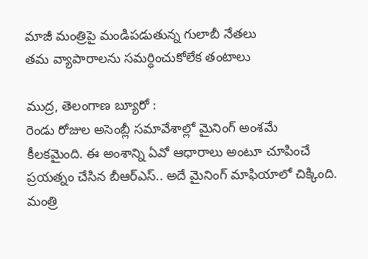మాజీ మంత్రిపై మండిపడుతున్న గులాబీ నేతలు
తమ వ్యాపారాలను సమర్ధించుకోలేక తంటాలు

ముద్ర, తెలంగాణ బ్యూరో :
రెండు రోజుల అసెంబ్లీ సమావేశాల్లో మైనింగ్ అంశమే కీలకమైంది. ఈ అంశాన్ని ఏవో ఆధారాలు అంటూ చూపించే ప్రయత్నం చేసిన బీఆర్ఎస్.. అదే మైనింగ్ మాఫియాలో చిక్కింది. మంత్రి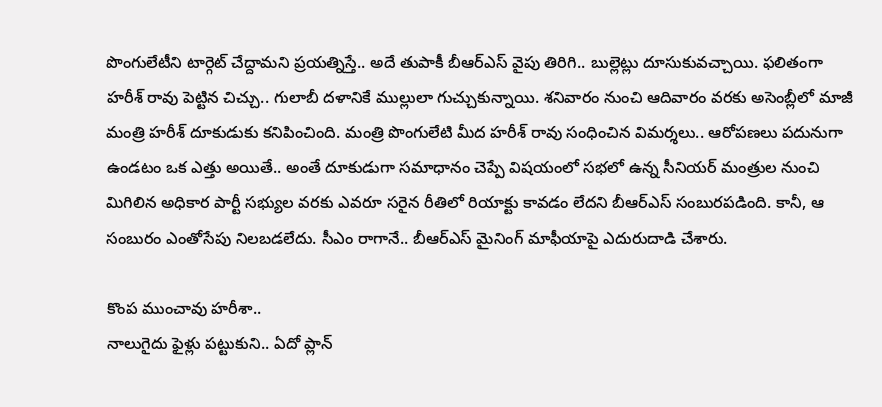పొంగులేటీని టార్గెట్ చేద్దామని ప్రయత్నిస్తే.. అదే తుపాకీ బీఆర్ఎస్ వైపు తిరిగి.. బుల్లెట్లు దూసుకువచ్చాయి. ఫలితంగా హరీశ్ రావు పెట్టిన చిచ్చు.. గులాబీ దళానికే ముల్లులా గుచ్చుకున్నాయి. శనివారం నుంచి ఆదివారం వరకు అసెంబ్లీలో మాజీ మంత్రి హరీశ్ దూకుడుకు కనిపించింది. మంత్రి పొంగులేటి మీద హరీశ్ రావు సంధించిన విమర్శలు.. ఆరోపణలు పదునుగా ఉండటం ఒక ఎత్తు అయితే.. అంతే దూకుడుగా సమాధానం చెప్పే విషయంలో సభలో ఉన్న సీనియర్ మంత్రుల నుంచి మిగిలిన అధికార పార్టీ సభ్యుల వరకు ఎవరూ సరైన రీతిలో రియాక్టు కావడం లేదని బీఆర్ఎస్ సంబురపడింది. కానీ, ఆ సంబురం ఎంతోసేపు నిలబడలేదు. సీఎం రాగానే.. బీఆర్ఎస్ మైనింగ్ మాఫీయాపై ఎదురుదాడి చేశారు.

కొంప ముంచావు హరీశా..
నాలుగైదు ఫైళ్లు పట్టుకుని.. ఏదో ప్లాన్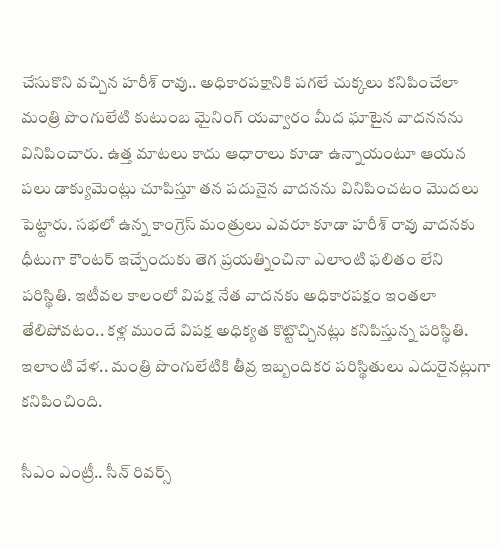చేసుకొని వచ్చిన హరీశ్ రావు.. అధికారపక్షానికి పగలే చుక్కలు కనిపించేలా మంత్రి పొంగులేటి కుటుంబ మైనింగ్ యవ్వారం మీద ఘాటైన వాదననను వినిపించారు. ఉత్త మాటలు కాదు ఆధారాలు కూడా ఉన్నాయంటూ ఆయన పలు డాక్యుమెంట్లు చూపిస్తూ తన పదునైన వాదనను వినిపించటం మొదలు పెట్టారు. సభలో ఉన్న కాంగ్రెస్ మంత్రులు ఎవరూ కూడా హరీశ్ రావు వాదనకు ధీటుగా కౌంటర్ ఇచ్చేందుకు తెగ ప్రయత్నించినా ఎలాంటి ఫలితం లేని పరిస్థితి. ఇటీవల కాలంలో విపక్ష నేత వాదనకు అధికారపక్షం ఇంతలా తేలిపోవటం.. కళ్ల ముందే విపక్ష అధిక్యత కొట్టొచ్చినట్లు కనిపిస్తున్న పరిస్థితి. ఇలాంటి వేళ.. మంత్రి పొంగులేటికి తీవ్ర ఇబ్బందికర పరిస్థితులు ఎదురైనట్లుగా కనిపించింది.

సీఎం ఎంట్రీ.. సీన్ రివర్స్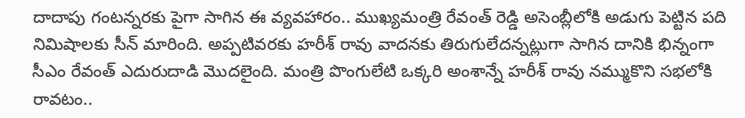దాదాపు గంటన్నరకు పైగా సాగిన ఈ వ్యవహారం.. ముఖ్యమంత్రి రేవంత్ రెడ్డి అసెంబ్లీలోకి అడుగు పెట్టిన పది నిమిషాలకు సీన్ మారింది. అప్పటివరకు హరీశ్ రావు వాదనకు తిరుగులేదన్నట్లుగా సాగిన దానికి భిన్నంగా సీఎం రేవంత్ ఎదురుదాడి మొదలైంది. మంత్రి పొంగులేటి ఒక్కరి అంశాన్నే హరీశ్ రావు నమ్ముకొని సభలోకి రావటం..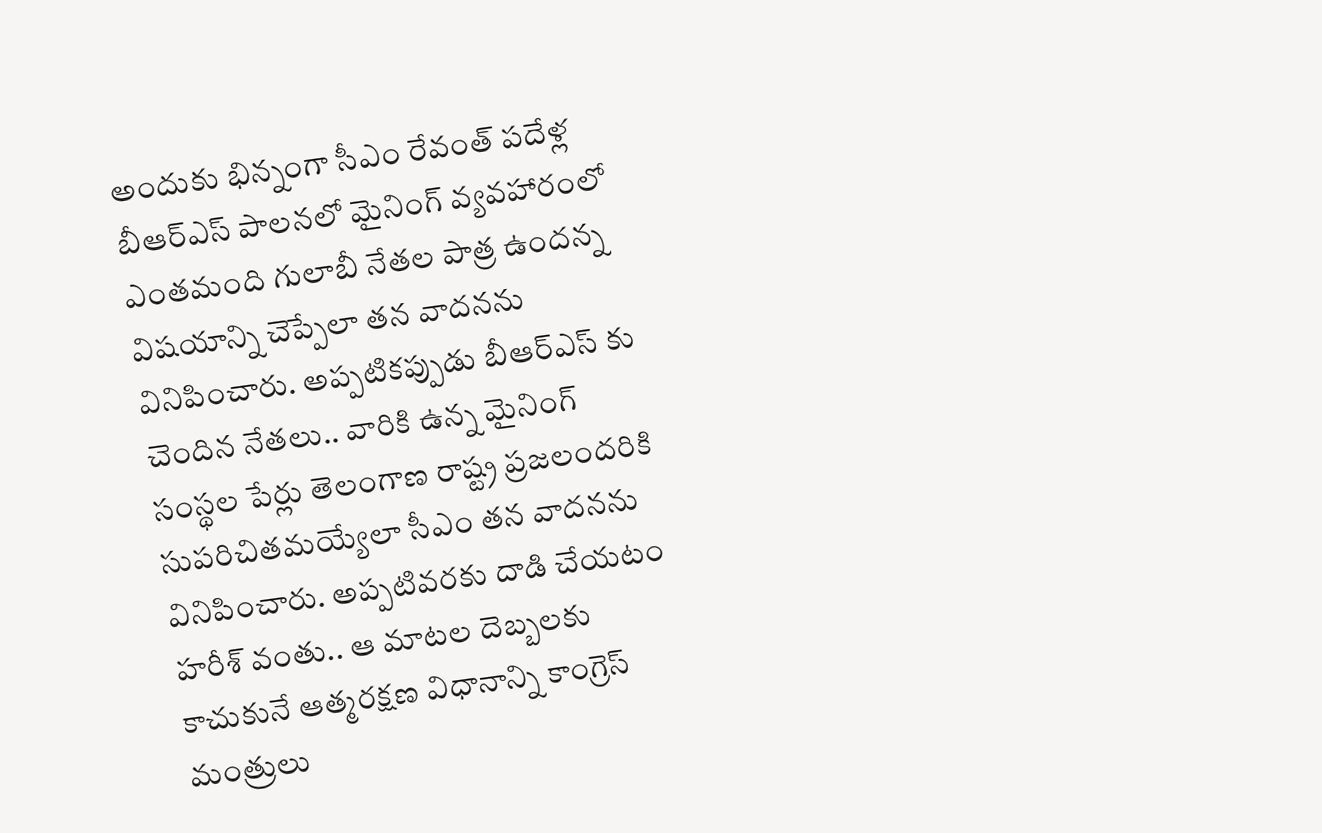అందుకు భిన్నంగా సీఎం రేవంత్ పదేళ్ల బీఆర్ఎస్ పాలనలో మైనింగ్ వ్యవహారంలో ఎంతమంది గులాబీ నేతల పాత్ర ఉందన్న విషయాన్ని చెప్పేలా తన వాదనను వినిపించారు. అప్పటికప్పుడు బీఆర్ఎస్ కు చెందిన నేతలు.. వారికి ఉన్న మైనింగ్ సంస్థల పేర్లు తెలంగాణ రాష్ట్ర ప్రజలందరికి సుపరిచితమయ్యేలా సీఎం తన వాదనను వినిపించారు. అప్పటివరకు దాడి చేయటం హరీశ్ వంతు.. ఆ మాటల దెబ్బలకు కాచుకునే ఆత్మరక్షణ విధానాన్ని కాంగ్రెస్ మంత్రులు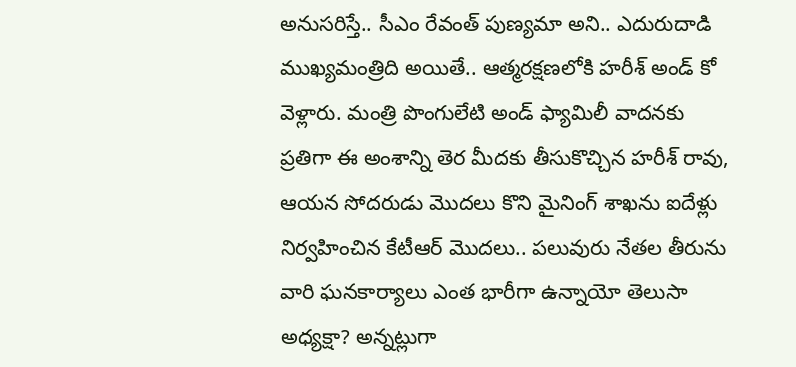అనుసరిస్తే.. సీఎం రేవంత్ పుణ్యమా అని.. ఎదురుదాడి ముఖ్యమంత్రిది అయితే.. ఆత్మరక్షణలోకి హరీశ్ అండ్ కో వెళ్లారు. మంత్రి పొంగులేటి అండ్ ఫ్యామిలీ వాదనకు ప్రతిగా ఈ అంశాన్ని తెర మీదకు తీసుకొచ్చిన హరీశ్ రావు, ఆయన సోదరుడు మొదలు కొని మైనింగ్ శాఖను ఐదేళ్లు నిర్వహించిన కేటీఆర్ మొదలు.. పలువురు నేతల తీరును వారి ఘనకార్యాలు ఎంత భారీగా ఉన్నాయో తెలుసా అధ్యక్షా? అన్నట్లుగా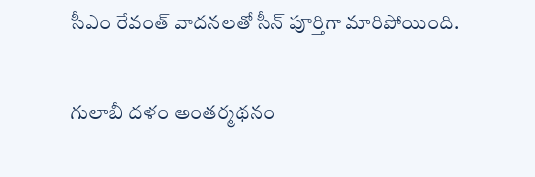సీఎం రేవంత్ వాదనలతో సీన్ పూర్తిగా మారిపోయింది.

గులాబీ దళం అంతర్మథనం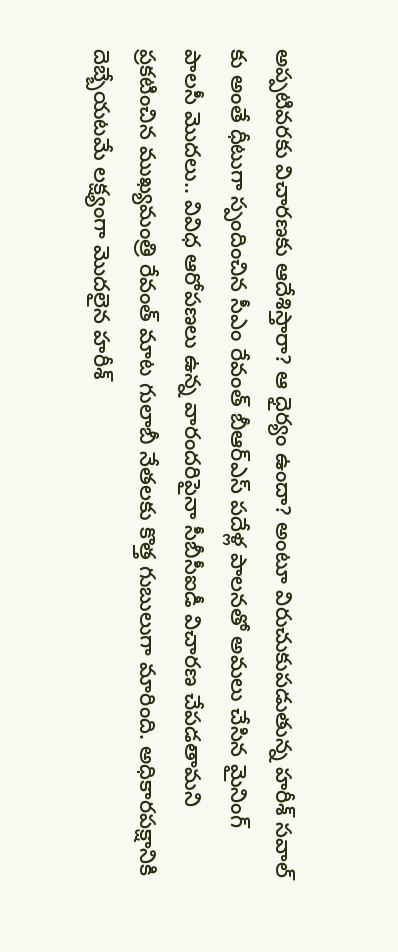అప్పటివరకు విచారణకు ఆదేశిస్తారా? ఆ ధైర్యం ఉందా? అంటూ విరుచుకుపడుతున్న హరీశ్ సవాల్ కు అంతే ధీటుగా స్పందించిన సీఎం రేవంత్ బీఆర్ఎస్ పదేళ్ల పాలనతో అమలు చేసిన మైనింగ్ పాలసీ మొదలు.. వివిధ ఆరోపణలు ఉన్న వారందరిపైనా సీబీసీఐడీ విచారణ చేపడతామని ప్రకటించిన ముఖ్యమంత్రి రేవంత్ మాట గులాబీ నేతలకు కొత్త గుబులుగా మారింది. అధికారపక్షానికి దెబ్బేయటమే లక్ష్యంగా మొదలైన హరీశ్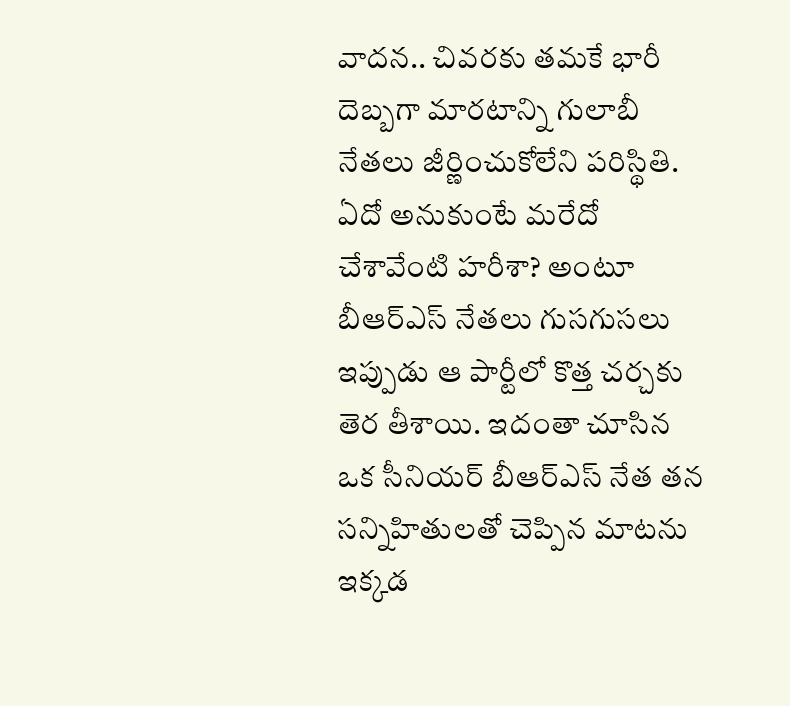వాదన.. చివరకు తమకే భారీ దెబ్బగా మారటాన్ని గులాబీ నేతలు జీర్ణించుకోలేని పరిస్థితి. ఏదో అనుకుంటే మరేదో చేశావేంటి హరీశా? అంటూ బీఆర్ఎస్ నేతలు గుసగుసలు ఇప్పుడు ఆ పార్టీలో కొత్త చర్చకు తెర తీశాయి. ఇదంతా చూసిన ఒక సీనియర్ బీఆర్ఎస్ నేత తన సన్నిహితులతో చెప్పిన మాటను ఇక్కడ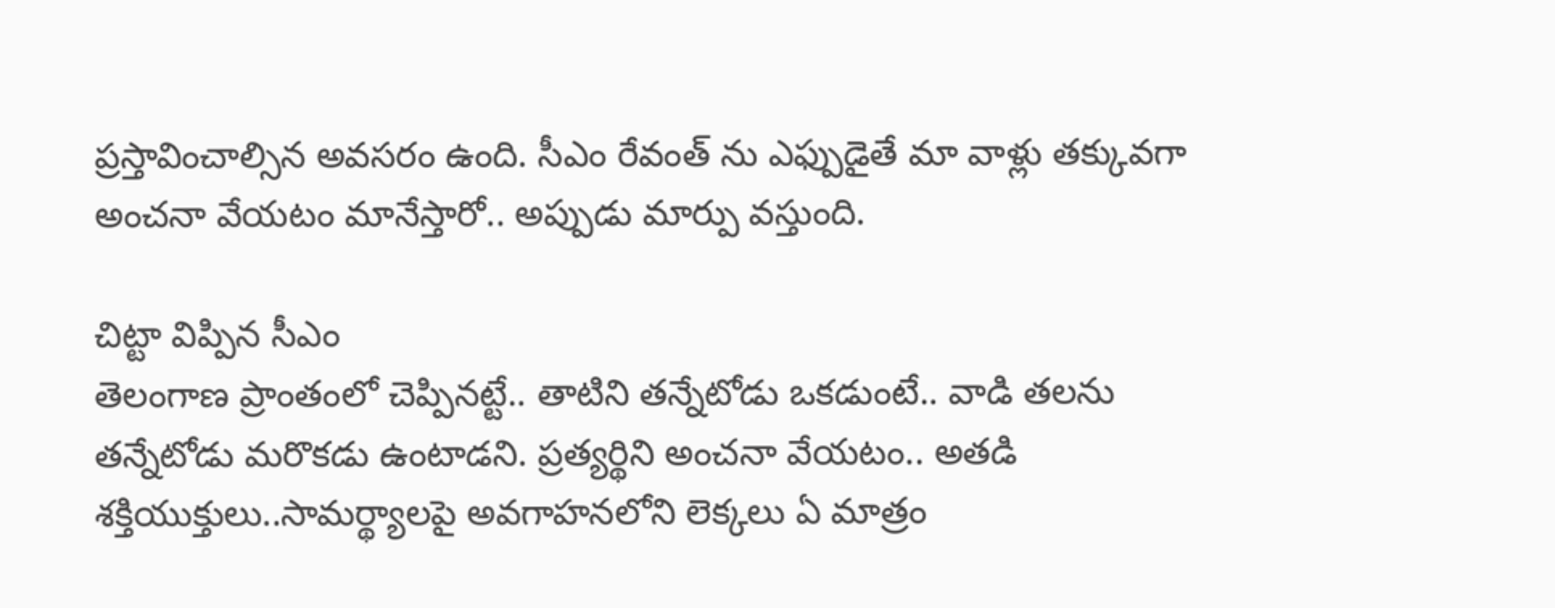ప్రస్తావించాల్సిన అవసరం ఉంది. సీఎం రేవంత్ ను ఎఫ్పుడైతే మా వాళ్లు తక్కువగా అంచనా వేయటం మానేస్తారో.. అప్పుడు మార్పు వస్తుంది.

చిట్టా విప్పిన సీఎం
తెలంగాణ ప్రాంతంలో చెప్పినట్టే.. తాటిని తన్నేటోడు ఒకడుంటే.. వాడి తలను తన్నేటోడు మరొకడు ఉంటాడని. ప్రత్యర్థిని అంచనా వేయటం.. అతడి శక్తియుక్తులు..సామర్థ్యాలపై అవగాహనలోని లెక్కలు ఏ మాత్రం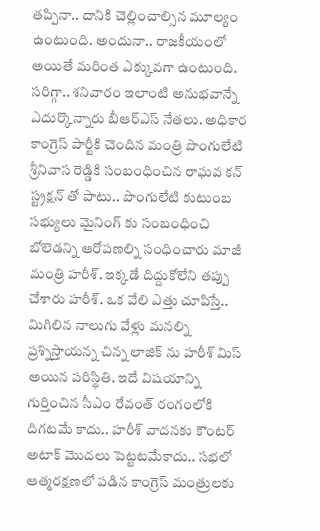తప్పినా.. దానికి చెల్లించాల్సిన మూల్యం ఉంటుంది. అందునా.. రాజకీయంలో అయితే మరింత ఎక్కువగా ఉంటుంది. సరిగ్గా.. శనివారం ఇలాంటి అనుభవాన్నే ఎదుర్కొన్నారు బీఆర్ఎస్ నేతలు. అధికార కాంగ్రెస్ పార్టీకి చెందిన మంత్రి పొంగులేటి శ్రీనివాస రెడ్డికి సంబంధించిన రాఘవ కన్ స్ట్రక్షన్ తో పాటు.. పొంగులేటి కుటుంబ సభ్యులు మైనింగ్ కు సంబంధించి బోలెడన్ని ఆరోపణల్ని సంధించారు మాజీ మంత్రి హరీశ్. ఇక్కడే దిద్దుకోలేని తప్పు చేశారు హరీశ్. ఒక వేలి ఎత్తు చూపిస్తే.. మిగిలిన నాలుగు వేళ్లు మనల్ని ప్రశ్నిస్తాయన్న చిన్న లాజిక్ ను హరీశ్ మిస్ అయిన పరిస్థితి. ఇదే విషయాన్ని గుర్తించిన సీఎం రేవంత్ రంగంలోకి దిగటమే కాదు.. హరీశ్ వాదనకు కౌంటర్ అటాక్ మొదలు పెట్టటమేకాదు.. సభలో ఆత్మరక్షణలో పడిన కాంగ్రెస్ మంత్రులకు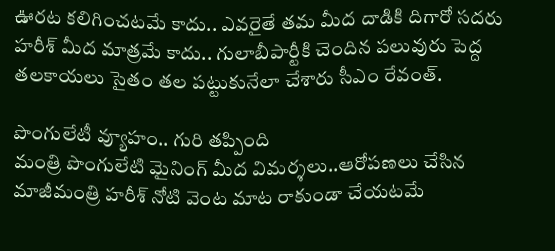ఊరట కలిగించటమే కాదు.. ఎవరైతే తమ మీద దాడికి దిగారో సదరు హరీశ్ మీద మాత్రమే కాదు.. గులాబీపార్టీకి చెందిన పలువురు పెద్ద తలకాయలు సైతం తల పట్టుకునేలా చేశారు సీఎం రేవంత్.

పొంగులేటీ వ్యూహం.. గురి తప్పింది
మంత్రి పొంగులేటి మైనింగ్ మీద విమర్శలు..ఆరోపణలు చేసిన మాజీమంత్రి హరీశ్ నోటి వెంట మాట రాకుండా చేయటమే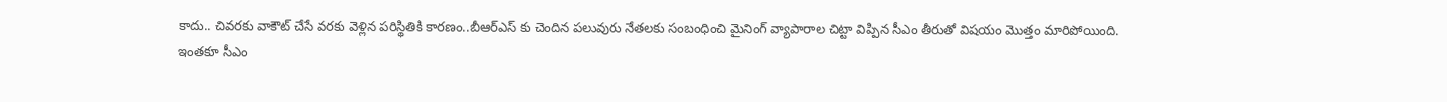కాదు.. చివరకు వాకౌట్ చేసే వరకు వెళ్లిన పరిస్థితికి కారణం..బీఆర్ఎస్ కు చెందిన పలువురు నేతలకు సంబంధించి మైనింగ్ వ్యాపారాల చిట్టా విప్పిన సీఎం తీరుతో విషయం మొత్తం మారిపోయింది.
ఇంతకూ సీఎం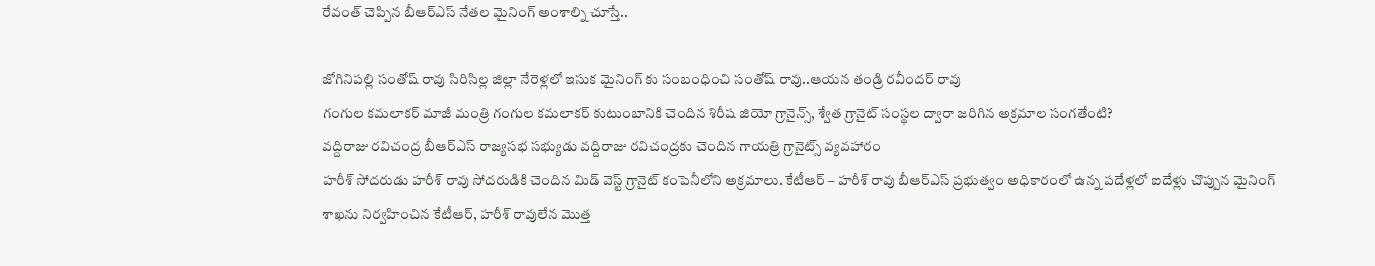రేవంత్ చెప్పిన బీఆర్ఎస్ నేతల మైనింగ్ అంశాల్ని చూస్తే..

జోగినిపల్లి సంతోష్ రావు సిరిసిల్ల జిల్లా నేరెళ్లలో ఇసుక మైనింగ్ కు సంబంధించి సంతోష్ రావు..ఆయన తండ్రి రవీందర్ రావు
గంగుల కమలాకర్ మాజీ మంత్రి గంగుల కమలాకర్ కుటుంబానికి చెందిన శిరీష జియో గ్రానైన్స్, శ్వేత గ్రానైట్ సంస్థల ద్వారా జరిగిన అక్రమాల సంగతేంటి?
వద్దిరాజు రవిచంద్ర బీఆర్ఎస్ రాజ్యసభ సభ్యుడు వద్దిరాజు రవిచంద్రకు చెందిన గాయత్రి గ్రానైట్స్ వ్యవహారం
హరీశ్ సోదరుడు హరీశ్ రావు సోదరుడికి చెందిన మిడ్ వెస్ట్ గ్రానైట్ కంపెనీలోని అక్రమాలు. కేటీఆర్ – హరీశ్ రావు బీఆర్ఎస్ ప్రభుత్వం అధికారంలో ఉన్న పదేళ్లలో ఐదేళ్లు చొప్పున మైనింగ్ శాఖను నిర్వహించిన కేటీఆర్, హరీశ్ రావులేన మొత్త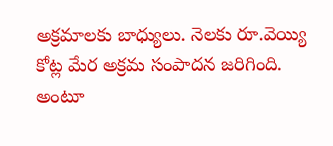అక్రమాలకు బాధ్యులు. నెలకు రూ.వెయ్యి కోట్ల మేర అక్రమ సంపాదన జరిగింది. అంటూ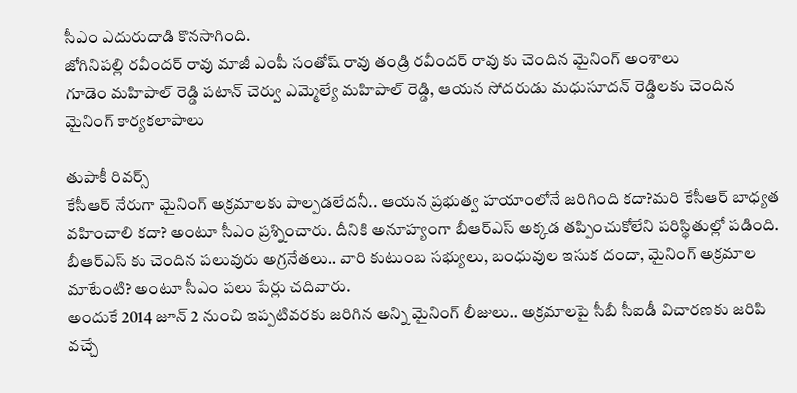సీఎం ఎదురుదాడి కొనసాగింది.
జోగినిపల్లి రవీందర్ రావు మాజీ ఎంపీ సంతోష్ రావు తండ్రి రవీందర్ రావు కు చెందిన మైనింగ్ అంశాలు
గూడెం మహిపాల్ రెడ్డి పటాన్ చెర్వు ఎమ్మెల్యే మహిపాల్ రెడ్డి, ఆయన సోదరుడు మధుసూదన్ రెడ్డిలకు చెందిన మైనింగ్ కార్యకలాపాలు

తుపాకీ రివర్స్
కేసీఆర్ నేరుగా మైనింగ్ అక్రమాలకు పాల్పడలేదనీ.. ఆయన ప్రభుత్వ హయాంలోనే జరిగింది కదా?మరి కేసీఆర్ బాధ్యత వహించాలి కదా? అంటూ సీఎం ప్రశ్నించారు. దీనికి అనూహ్యంగా బీఆర్ఎస్ అక్కడ తప్పించుకోలేని పరిస్థితుల్లో పడింది. బీఆర్ఎస్ కు చెందిన పలువురు అగ్రనేతలు.. వారి కుటుంబ సభ్యులు, బంధువుల ఇసుక దందా, మైనింగ్ అక్రమాల మాటేంటి? అంటూ సీఎం పలు పేర్లు చదివారు.
అందుకే 2014 జూన్ 2 నుంచి ఇప్పటివరకు జరిగిన అన్ని మైనింగ్ లీజులు.. అక్రమాలపై సీబీ సీఐడీ విచారణకు జరిపి వచ్చే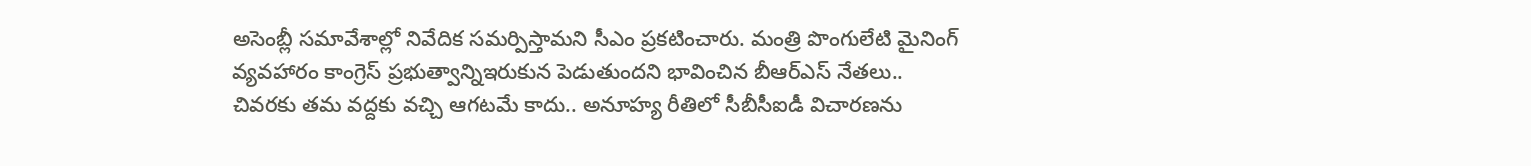అసెంబ్లీ సమావేశాల్లో నివేదిక సమర్పిస్తామని సీఎం ప్రకటించారు. మంత్రి పొంగులేటి మైనింగ్ వ్యవహారం కాంగ్రెస్ ప్రభుత్వాన్నిఇరుకున పెడుతుందని భావించిన బీఆర్ఎస్ నేతలు.. చివరకు తమ వద్దకు వచ్చి ఆగటమే కాదు.. అనూహ్య రీతిలో సీబీసీఐడీ విచారణను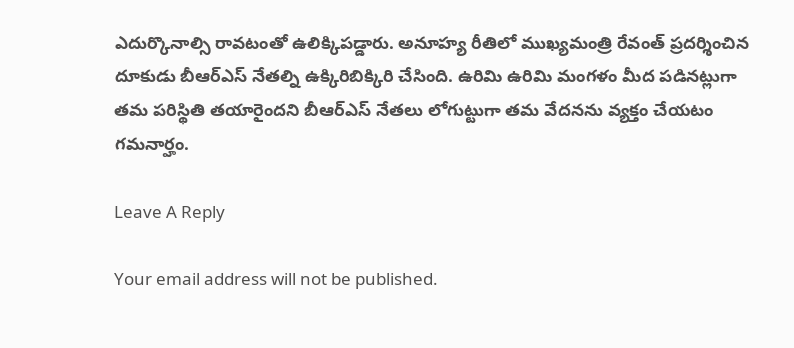ఎదుర్కొనాల్సి రావటంతో ఉలిక్కిపడ్డారు. అనూహ్య రీతిలో ముఖ్యమంత్రి రేవంత్ ప్రదర్శించిన దూకుడు బీఆర్ఎస్ నేతల్ని ఉక్కిరిబిక్కిరి చేసింది. ఉరిమి ఉరిమి మంగళం మీద పడినట్లుగా తమ పరిస్థితి తయారైందని బీఆర్ఎస్ నేతలు లోగుట్టుగా తమ వేదనను వ్యక్తం చేయటం గమనార్హం.

Leave A Reply

Your email address will not be published.